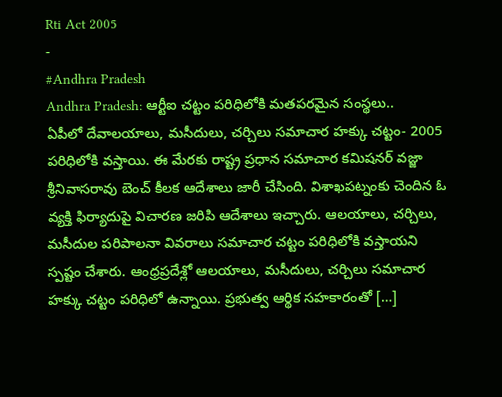Rti Act 2005
-
#Andhra Pradesh
Andhra Pradesh: ఆర్టీఐ చట్టం పరిధిలోకి మతపరమైన సంస్థలు..
ఏపీలో దేవాలయాలు, మసీదులు, చర్చిలు సమాచార హక్కు చట్టం- 2005 పరిధిలోకి వస్తాయి. ఈ మేరకు రాష్ట్ర ప్రధాన సమాచార కమిషనర్ వజ్జా శ్రీనివాసరావు బెంచ్ కీలక ఆదేశాలు జారీ చేసింది. విశాఖపట్నంకు చెందిన ఓ వ్యక్తి ఫిర్యాదుపై విచారణ జరిపి ఆదేశాలు ఇచ్చారు. ఆలయాలు, చర్చిలు, మసీదుల పరిపాలనా వివరాలు సమాచార చట్టం పరిధిలోకి వస్తాయని స్పష్టం చేశారు. ఆంధ్రప్రదేశ్లో ఆలయాలు, మసీదులు, చర్చిలు సమాచార హక్కు చట్టం పరిధిలో ఉన్నాయి. ప్రభుత్వ ఆర్థిక సహకారంతో […]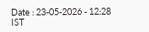Date : 23-05-2026 - 12:28 IST